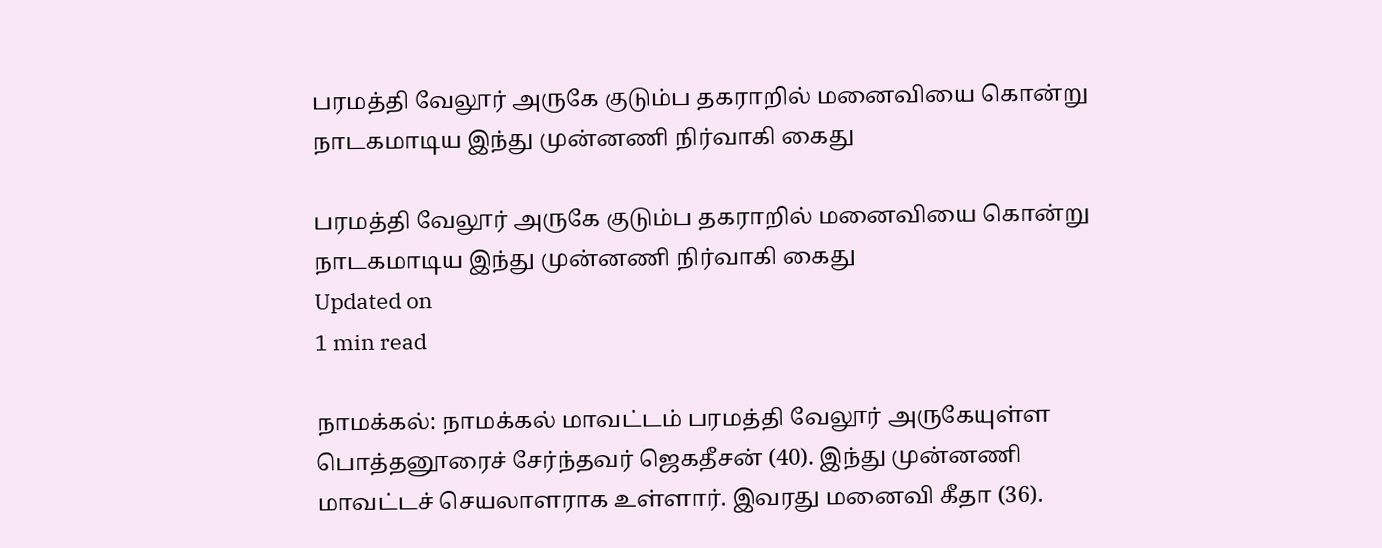பரமத்தி வேலூர் அருகே குடும்ப தகராறில் மனைவியை கொன்று நாடகமாடிய இந்து முன்னணி நிர்வாகி கைது

பரமத்தி வேலூர் அருகே குடும்ப தகராறில் மனைவியை கொன்று நாடகமாடிய இந்து முன்னணி நிர்வாகி கைது
Updated on
1 min read

நாமக்கல்: நாமக்கல் மாவட்டம் பரமத்தி வேலூர் அருகேயுள்ள பொத்தனூரைச் சேர்ந்தவர் ஜெகதீசன் (40). இந்து முன்னணி மாவட்டச் செயலாளராக உள்ளார். இவரது மனைவி கீதா (36).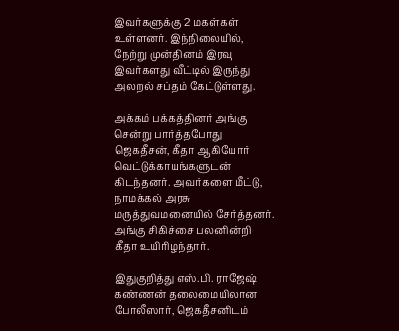இவர்களுக்கு 2 மகள்கள் உள்ளனர். இந்நிலையில், நேற்று முன்தினம் இரவு இவர்களது வீட்டில் இருந்து அலறல் சப்தம் கேட்டுள்ளது.

அக்கம் பக்கத்தினர் அங்கு சென்று பார்த்தபோது ஜெகதீசன், கீதா ஆகியோர் வெட்டுக்காயங்களுடன் கிடந்தனர். அவர்களை மீட்டு, நாமக்கல் அரசு மருத்துவமனையில் சேர்த்தனர். அங்கு சிகிச்சை பலனின்றி கீதா உயிரிழந்தார்.

இதுகுறித்து எஸ்.பி. ராஜேஷ் கண்ணன் தலைமையிலான போலீஸார், ஜெகதீசனிடம்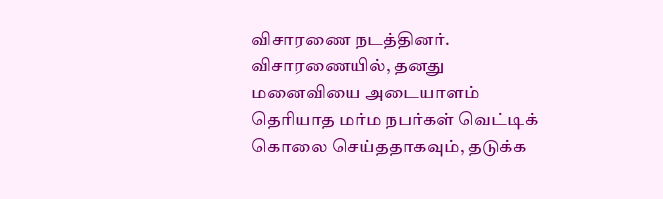விசாரணை நடத்தினர். விசாரணையில், தனது மனைவியை அடையாளம் தெரியாத மர்ம நபர்கள் வெட்டிக் கொலை செய்ததாகவும், தடுக்க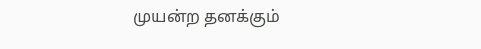முயன்ற தனக்கும்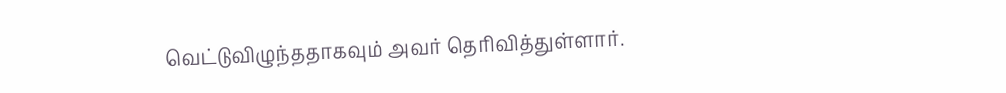வெட்டுவிழுந்ததாகவும் அவர் தெரிவித்துள்ளார்.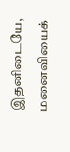இதனிடையே, மனைவியைக்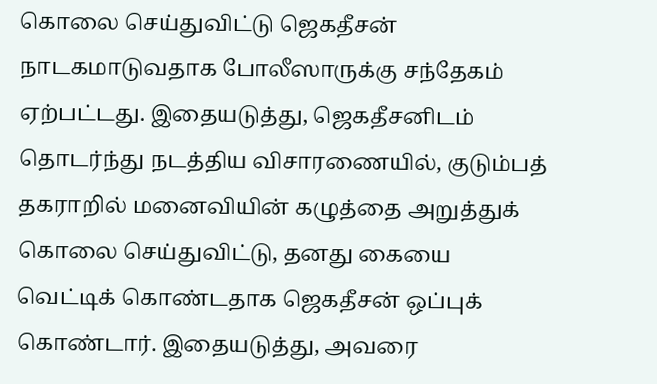கொலை செய்துவிட்டு ஜெகதீசன் நாடகமாடுவதாக போலீஸாருக்கு சந்தேகம் ஏற்பட்டது. இதையடுத்து, ஜெகதீசனிடம் தொடர்ந்து நடத்திய விசாரணையில், குடும்பத் தகராறில் மனைவியின் கழுத்தை அறுத்துக் கொலை செய்துவிட்டு, தனது கையை வெட்டிக் கொண்டதாக ஜெகதீசன் ஒப்புக் கொண்டார். இதையடுத்து, அவரை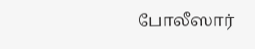போலீஸார்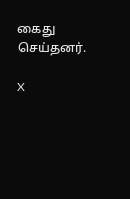கைது செய்தனர்.

X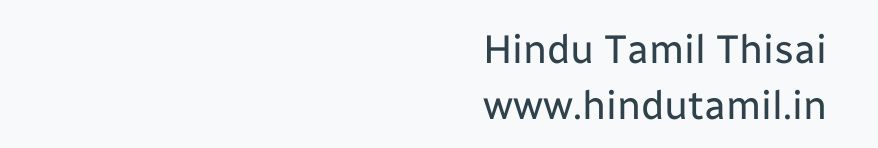Hindu Tamil Thisai
www.hindutamil.in